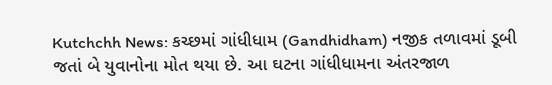Kutchchh News: કચ્છમાં ગાંધીધામ (Gandhidham) નજીક તળાવમાં ડૂબી જતાં બે યુવાનોના મોત થયા છે. આ ઘટના ગાંધીધામના અંતરજાળ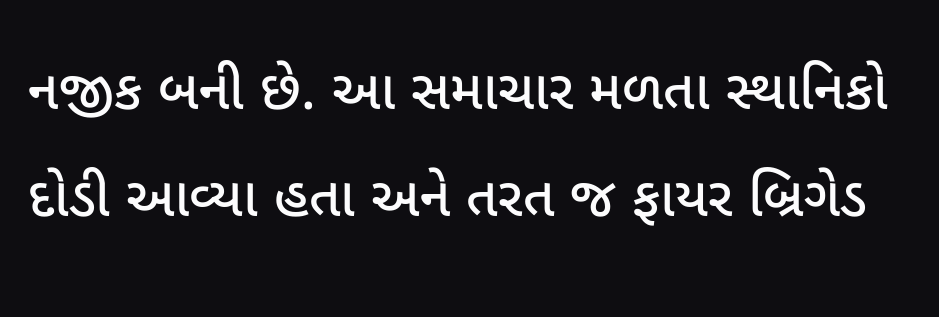નજીક બની છે. આ સમાચાર મળતા સ્થાનિકો દોડી આવ્યા હતા અને તરત જ ફાયર બ્રિગેડ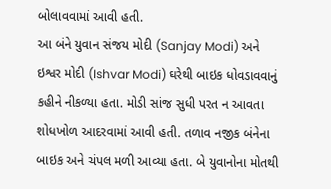બોલાવવામાં આવી હતી.
આ બંને યુવાન સંજય મોદી (Sanjay Modi) અને ઇશ્વર મોદી (Ishvar Modi) ઘરેથી બાઇક ધોવડાવવાનું કહીને નીકળ્યા હતા. મોડી સાંજ સુધી પરત ન આવતા શોધખોળ આદરવામાં આવી હતી. તળાવ નજીક બંનેના બાઇક અને ચંપલ મળી આવ્યા હતા. બે યુવાનોના મોતથી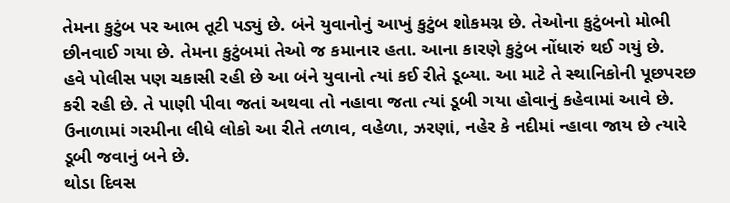તેમના કુટુંબ પર આભ તૂટી પડ્યું છે. બંને યુવાનોનું આખું કુટુંબ શોકમગ્ન છે. તેઓના કુટુંબનો મોભી છીનવાઈ ગયા છે. તેમના કુટુંબમાં તેઓ જ કમાનાર હતા. આના કારણે કુટુંબ નોંધારું થઈ ગયું છે.
હવે પોલીસ પણ ચકાસી રહી છે આ બંને યુવાનો ત્યાં કઈ રીતે ડૂબ્યા. આ માટે તે સ્થાનિકોની પૂછપરછ કરી રહી છે. તે પાણી પીવા જતાં અથવા તો નહાવા જતા ત્યાં ડૂબી ગયા હોવાનું કહેવામાં આવે છે. ઉનાળામાં ગરમીના લીધે લોકો આ રીતે તળાવ, વહેળા, ઝરણાં, નહેર કે નદીમાં ન્હાવા જાય છે ત્યારે ડૂબી જવાનું બને છે.
થોડા દિવસ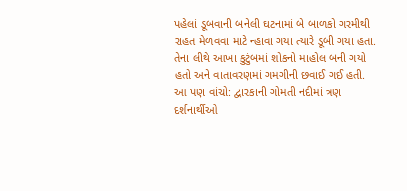પહેલાં ડૂબવાની બનેલી ઘટનામાં બે બાળકો ગરમીથી રાહત મેળવવા માટે ન્હાવા ગયા ત્યારે ડૂબી ગયા હતા. તેના લીથે આખા કુટુંબમાં શોકનો માહોલ બની ગયો હતો અને વાતાવરણમાં ગમગીની છવાઈ ગઈ હતી.
આ પણ વાંચો: દ્વારકાની ગોમતી નદીમાં ત્રણ દર્શનાર્થીઓ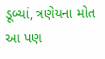ડૂબ્યાં, ત્રણેયના મોત
આ પણ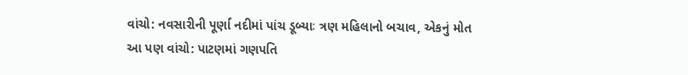વાંચો: નવસારીની પૂર્ણા નદીમાં પાંચ ડૂબ્યાઃ ત્રણ મહિલાનો બચાવ, એકનું મોત
આ પણ વાંચો: પાટણમાં ગણપતિ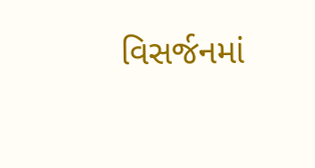વિસર્જનમાં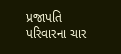પ્રજાપતિ પરિવારના ચાર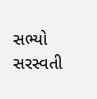સભ્યો સરસ્વતી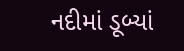નદીમાં ડૂબ્યાં